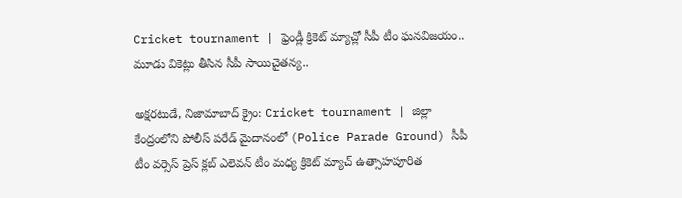Cricket tournament | ఫ్రెండ్లీ క్రికెట్ మ్యాచ్లో సీపీ టీం ఘనవిజయం.. మూడు వికెట్లు తీసిన సీపీ సాయిచైతన్య..

అక్షరటుడే, నిజామాబాద్ క్రైం: Cricket tournament | జిల్లా కేంద్రంలోని పోలీస్ పరేడ్ మైదానంలో (Police Parade Ground) సీపీ టీం వర్సెస్ ప్రెస్ క్లబ్ ఎలెవన్ టీం మధ్య క్రికెట్ మ్యాచ్ ఉత్సాహపూరిత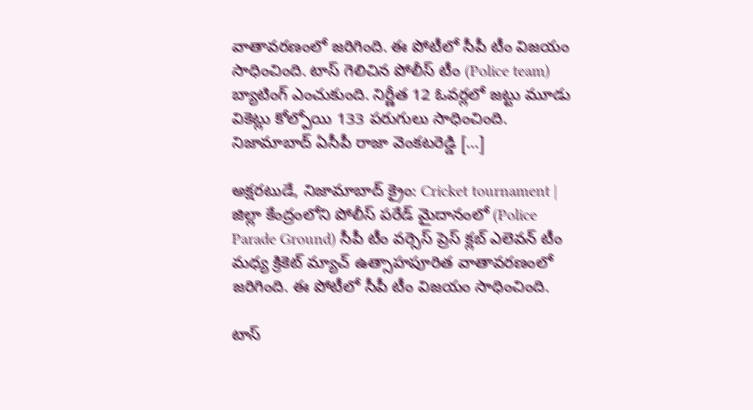వాతావరణంలో జరిగింది. ఈ పోటీలో సీపీ టీం విజయం సాధించింది. టాస్ గెలిచిన పోలీస్ టీం (Police team) బ్యాటింగ్ ఎంచుకుంది. నిర్ణీత 12 ఓవర్లలో జట్టు మూడు వికెట్లు కోల్పోయి 133 పరుగులు సాధించింది. నిజామాబాద్ ఏసీపీ రాజా వెంకటరెడ్డి […]

అక్షరటుడే, నిజామాబాద్ క్రైం: Cricket tournament | జిల్లా కేంద్రంలోని పోలీస్ పరేడ్ మైదానంలో (Police Parade Ground) సీపీ టీం వర్సెస్ ప్రెస్ క్లబ్ ఎలెవన్ టీం మధ్య క్రికెట్ మ్యాచ్ ఉత్సాహపూరిత వాతావరణంలో జరిగింది. ఈ పోటీలో సీపీ టీం విజయం సాధించింది.

టాస్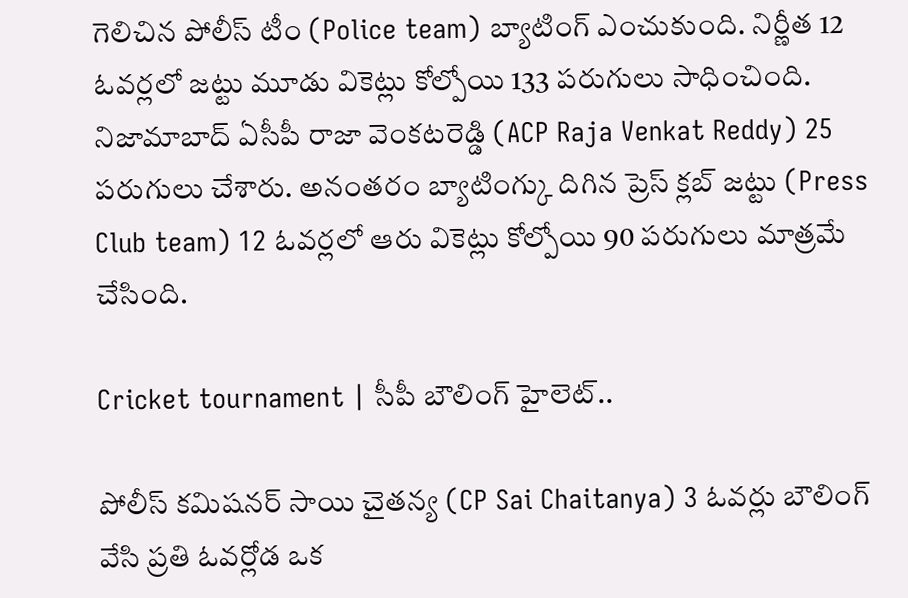గెలిచిన పోలీస్ టీం (Police team) బ్యాటింగ్ ఎంచుకుంది. నిర్ణీత 12 ఓవర్లలో జట్టు మూడు వికెట్లు కోల్పోయి 133 పరుగులు సాధించింది. నిజామాబాద్ ఏసీపీ రాజా వెంకటరెడ్డి (ACP Raja Venkat Reddy) 25 పరుగులు చేశారు. అనంతరం బ్యాటింగ్కు దిగిన ప్రెస్ క్లబ్ జట్టు (Press Club team) 12 ఓవర్లలో ఆరు వికెట్లు కోల్పోయి 90 పరుగులు మాత్రమే చేసింది.

Cricket tournament | సీపీ బౌలింగ్ హైలెట్..

పోలీస్ కమిషనర్ సాయి చైతన్య (CP Sai Chaitanya) 3 ఓవర్లు బౌలింగ్ వేసి ప్రతి ఓవర్లోడ ఒక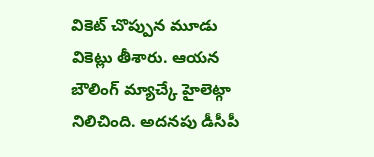వికెట్ చొప్పున మూడు వికెట్లు తీశారు. ఆయన బౌలింగ్ మ్యాచ్కే హైలెట్గా నిలిచింది. అదనపు డీసీపీ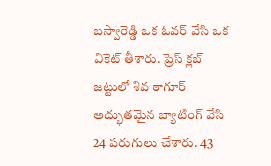బస్వారెడ్డి ఒక ఓవర్ వేసి ఒక వికెట్ తీశారు. ప్రెస్ క్లబ్ జట్టులో శివ ఠాగూర్ అద్భుతమైన బ్యాటింగ్ వేసి 24 పరుగులు చేశారు. 43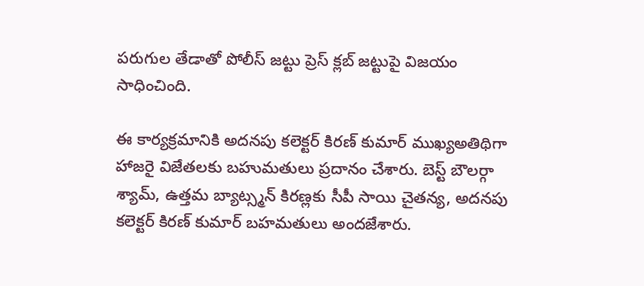పరుగుల తేడాతో పోలీస్ జట్టు ప్రెస్ క్లబ్ జట్టుపై విజయం సాధించింది.

ఈ కార్యక్రమానికి అదనపు కలెక్టర్ కిరణ్ కుమార్ ముఖ్యఅతిథిగా హాజరై విజేతలకు బహుమతులు ప్రదానం చేశారు. బెస్ట్ బౌలర్గా శ్యామ్, ఉత్తమ బ్యాట్స్మన్ కిరణ్లకు సీపీ సాయి చైతన్య, అదనపు కలెక్టర్ కిరణ్ కుమార్ బహమతులు అందజేశారు.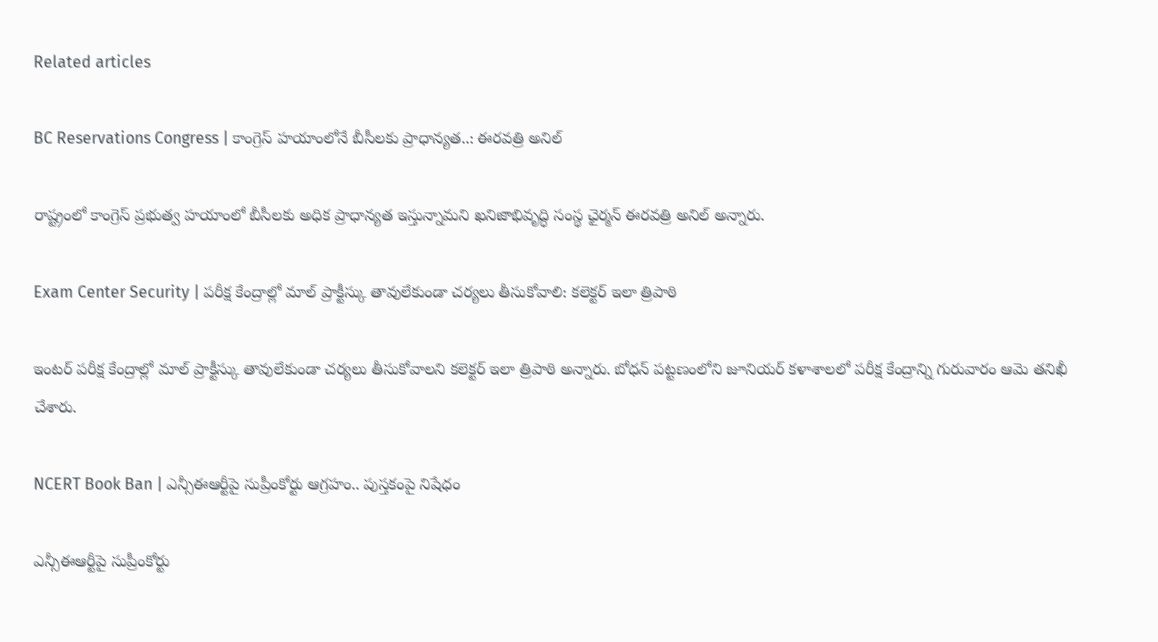Related articles

BC Reservations Congress | కాంగ్రెస్ హయాంలోనే బీసీలకు ప్రాధాన్యత..: ఈరవత్రి అనిల్

రాష్ట్రంలో కాంగ్రెస్ ప్రభుత్వ హయాంలో బీసీలకు అధిక ప్రాధాన్యత ఇస్తున్నామని ఖనిజాభివృద్ధి సంస్థ ఛైర్మన్ ఈరవత్రి అనిల్ అన్నారు.

Exam Center Security | పరీక్ష కేంద్రాల్లో మాల్ ప్రాక్టీస్కు తావులేకుండా చర్యలు తీసుకోవాలి: కలెక్టర్ ఇలా త్రిపాఠి

ఇంటర్ పరీక్ష కేంద్రాల్లో మాల్ ప్రాక్టీస్కు తావులేకుండా చర్యలు తీసుకోవాలని కలెక్టర్ ఇలా త్రిపాఠి అన్నారు. బోధన్ పట్టణంలోని జూనియర్ కళాశాలలో పరీక్ష కేంద్రాన్ని గురువారం ఆమె తనిఖీ చేశారు.

NCERT Book Ban | ఎన్సీఈఆర్టీపై సుప్రీంకోర్టు ఆగ్రహం.. పుస్తకంపై నిషేధం

ఎన్సీఈఆర్టీపై సుప్రీంకోర్టు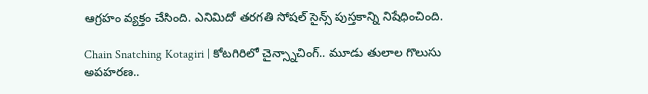ఆగ్రహం వ్యక్తం చేసింది. ఎనిమిదో తరగతి సోషల్ సైన్స్ పుస్తకాన్ని నిషేధించింది.

Chain Snatching Kotagiri | కోటగిరిలో చైన్స్నాచింగ్.. మూడు తులాల గొలుసు అపహరణ..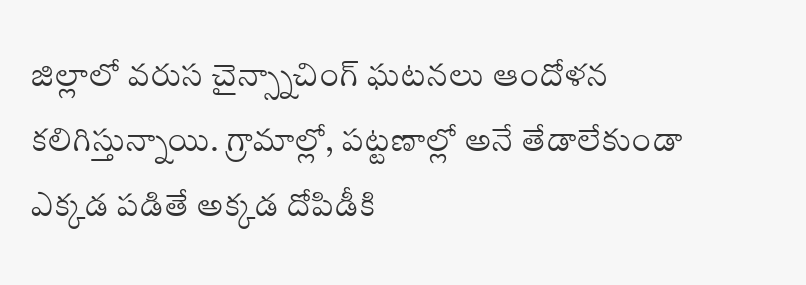జిల్లాలో వరుస చైన్స్నాచింగ్ ఘటనలు ఆందోళన కలిగిస్తున్నాయి. గ్రామాల్లో, పట్టణాల్లో అనే తేడాలేకుండా ఎక్కడ పడితే అక్కడ దోపిడీకి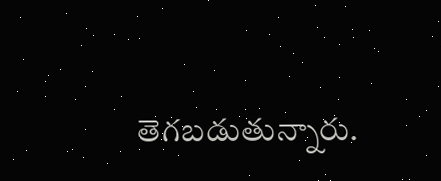తెగబడుతున్నారు.